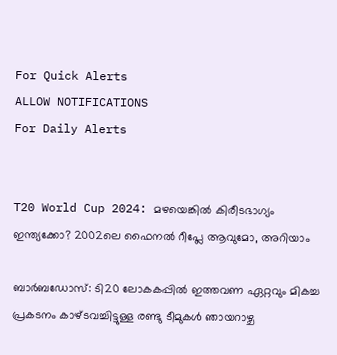For Quick Alerts
ALLOW NOTIFICATIONS
For Daily Alerts


T20 World Cup 2024: മഴയെങ്കില്‍ കിരീടഭാഗ്യം ഇന്ത്യക്കോ? 2002ലെ ഫൈനല്‍ റീപ്ലേ ആവുമോ, അറിയാം

ബാര്‍ബഡോസ്: ടി20 ലോകകപ്പില്‍ ഇത്തവണ ഏറ്റവും മികച്ച പ്രകടനം കാഴ്ടവച്ചിട്ടുള്ള രണ്ടു ടീമുകള്‍ ഞായറാഴ്ച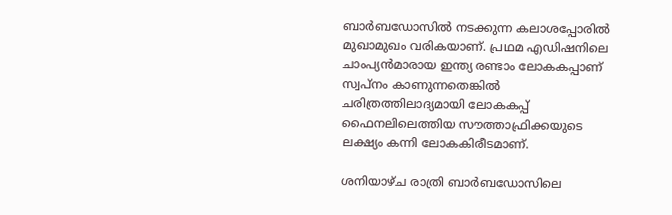ബാര്‍ബഡോസില്‍ നടക്കുന്ന കലാശപ്പോരില്‍ മുഖാമുഖം വരികയാണ്. പ്രഥമ എഡിഷനിലെ ചാംപ്യന്‍മാരായ ഇന്ത്യ രണ്ടാം ലോകകപ്പാണ് സ്വപ്‌നം കാണുന്നതെങ്കില്‍ ചരിത്രത്തിലാദ്യമായി ലോകകപ്പ് ഫൈനലിലെത്തിയ സൗത്താഫ്രിക്കയുടെ ലക്ഷ്യം കന്നി ലോകകിരീടമാണ്.

ശനിയാഴ്ച രാത്രി ബാര്‍ബഡോസിലെ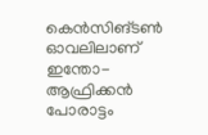കെന്‍സിങ്ടണ്‍ ഓവലിലാണ് ഇന്തോ-ആഫ്രിക്കന്‍ പോരാട്ടം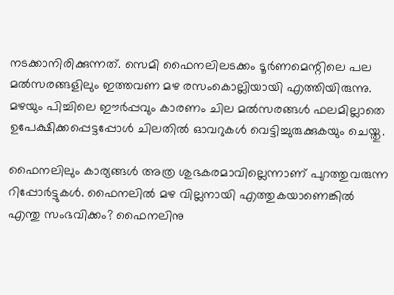നടക്കാനിരിക്കുന്നത്. സെമി ഫൈനലിലടക്കം ടൂര്‍ണമെന്റിലെ പല മല്‍സരങ്ങളിലും ഇത്തവണ മഴ രസംകൊല്ലിയായി എത്തിയിരുന്നു. മഴയും പിച്ചിലെ ഈര്‍പ്പവും കാരണം ചില മല്‍സരങ്ങള്‍ ഫലമില്ലാതെ ഉപേക്ഷിക്കപ്പെട്ടപ്പോള്‍ ചിലതില്‍ ഓവറുകള്‍ വെട്ടിച്ചുരുക്കുകയും ചെയ്തു.

ഫൈനലിലും കാര്യങ്ങള്‍ അത്ര ശുഭകരമാവില്ലെന്നാണ് പുറത്തുവരുന്ന റിപ്പോര്‍ട്ടുകള്‍. ഫൈനലില്‍ മഴ വില്ലനായി എത്തുകയാണെങ്കില്‍ എന്തു സംഭവിക്കം? ഫൈനലിനു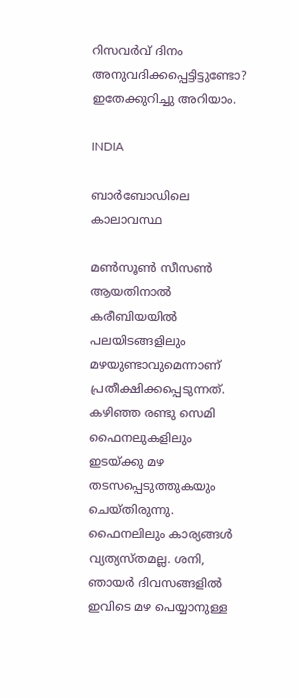റിസവര്‍വ് ദിനം അനുവദിക്കപ്പെട്ടിട്ടുണ്ടോ? ഇതേക്കുറിച്ചു അറിയാം.

INDIA

ബാര്‍ബോഡിലെ കാലാവസ്ഥ

മണ്‍സൂണ്‍ സീസണ്‍ ആയതിനാല്‍ കരീബിയയില്‍ പലയിടങ്ങളിലും മഴയുണ്ടാവുമെന്നാണ് പ്രതീക്ഷിക്കപ്പെടുന്നത്. കഴിഞ്ഞ രണ്ടു സെമി ഫൈനലുകളിലും ഇടയ്ക്കു മഴ തടസപ്പെടുത്തുകയും ചെയ്തിരുന്നു. ഫൈനലിലും കാര്യങ്ങള്‍ വ്യത്യസ്തമല്ല. ശനി, ഞായര്‍ ദിവസങ്ങളില്‍ ഇവിടെ മഴ പെയ്യാനുള്ള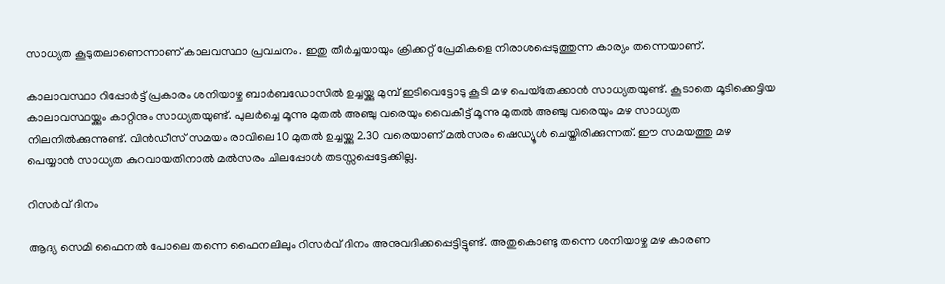സാധ്യത കൂടുതലാണെന്നാണ് കാലവസ്ഥാ പ്രവചനം. ഇതു തീര്‍ച്ചയായും ക്രിക്കറ്റ് പ്രേമികളെ നിരാശപ്പെടുത്തുന്ന കാര്യം തന്നെയാണ്.

കാലാവസ്ഥാ റിപ്പോര്‍ട്ട് പ്രകാരം ശനിയാഴ്ച ബാര്‍ബഡോസില്‍ ഉച്ചയ്ക്കു മുമ്പ് ഇടിവെട്ടോടു കൂടി മഴ പെയ്‌തേക്കാന്‍ സാധ്യതയുണ്ട്. കൂടാതെ മൂടിക്കെട്ടിയ കാലാവസ്ഥയ്ക്കും കാറ്റിനും സാധ്യതയുണ്ട്. പുലര്‍ച്ചെ മൂന്നു മുതല്‍ അഞ്ചു വരെയും വൈകീട്ട് മൂന്നു മുതല്‍ അഞ്ചു വരെയും മഴ സാധ്യത നിലനില്‍ക്കുന്നുണ്ട്. വിന്‍ഡീസ് സമയം രാവിലെ 10 മുതല്‍ ഉച്ചയ്ക്കു 2.30 വരെയാണ് മല്‍സരം ഷെഡ്യൂള്‍ ചെയ്തിരിക്കുന്നത്. ഈ സമയത്തു മഴ പെയ്യാന്‍ സാധ്യത കുറവായതിനാല്‍ മല്‍സരം ചിലപ്പോള്‍ തടസ്സപ്പെട്ടേക്കില്ല.

റിസര്‍വ് ദിനം

ആദ്യ സെമി ഫൈനല്‍ പോലെ തന്നെ ഫൈനലിലും റിസര്‍വ് ദിനം അനുവദിക്കപ്പെട്ടിട്ടുണ്ട്. അതുകൊണ്ടു തന്നെ ശനിയാഴ്ച മഴ കാരണ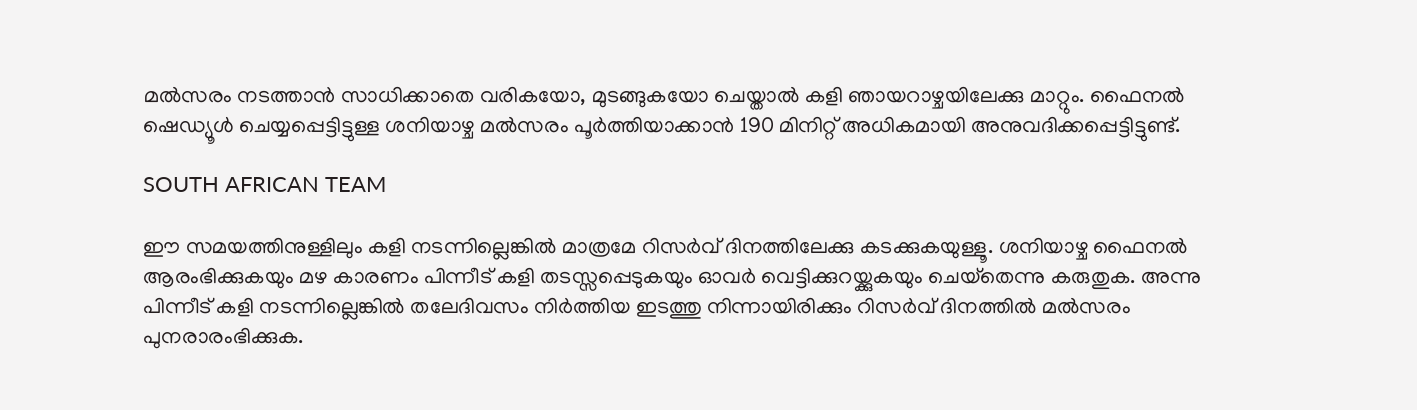മല്‍സരം നടത്താന്‍ സാധിക്കാതെ വരികയോ, മുടങ്ങുകയോ ചെയ്താല്‍ കളി ഞായറാഴ്ചയിലേക്കു മാറ്റും. ഫൈനല്‍ ഷെഡ്യൂള്‍ ചെയ്യപ്പെട്ടിട്ടുള്ള ശനിയാഴ്ച മല്‍സരം പൂര്‍ത്തിയാക്കാന്‍ 190 മിനിറ്റ് അധികമായി അനുവദിക്കപ്പെട്ടിട്ടുണ്ട്.

SOUTH AFRICAN TEAM

ഈ സമയത്തിനുള്ളിലും കളി നടന്നില്ലെങ്കില്‍ മാത്രമേ റിസര്‍വ് ദിനത്തിലേക്കു കടക്കുകയുള്ളൂ. ശനിയാഴ്ച ഫൈനല്‍ ആരംഭിക്കുകയും മഴ കാരണം പിന്നീട് കളി തടസ്സപ്പെടുകയും ഓവര്‍ വെട്ടിക്കുറയ്ക്കുകയും ചെയ്‌തെന്നു കരുതുക. അന്നു പിന്നീട് കളി നടന്നില്ലെങ്കില്‍ തലേദിവസം നിര്‍ത്തിയ ഇടത്തു നിന്നായിരിക്കും റിസര്‍വ് ദിനത്തില്‍ മല്‍സരം പുനരാരംഭിക്കുക.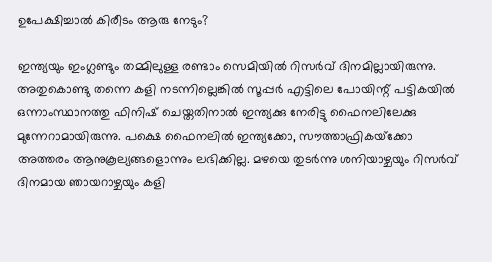ഉപേക്ഷിച്ചാല്‍ കിരീടം ആരു നേടും?

ഇന്ത്യയും ഇംഗ്ലണ്ടും തമ്മിലുള്ള രണ്ടാം സെമിയില്‍ റിസര്‍വ് ദിനമില്ലായിരുന്നു. അതുകൊണ്ടു തന്നെ കളി നടന്നില്ലെങ്കില്‍ സൂപ്പര്‍ എട്ടിലെ പോയിന്റ് പട്ടികയില്‍ ഒന്നാംസ്ഥാനത്തു ഫിനിഷ് ചെയ്തതിനാല്‍ ഇന്ത്യക്കു നേരിട്ടു ഫൈനലിലേക്കു മുന്നേറാമായിരുന്നു. പക്ഷെ ഫൈനലില്‍ ഇന്ത്യക്കോ, സൗത്താഫ്രികയ്‌ക്കോ അത്തരം ആനുകൂല്യങ്ങളൊന്നും ലഭിക്കില്ല. മഴയെ തുടര്‍ന്നു ശനിയാഴ്ചയും റിസര്‍വ് ദിനമായ ഞായറാഴ്ചയും കളി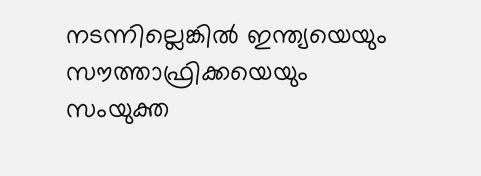നടന്നില്ലെങ്കില്‍ ഇന്ത്യയെയും സൗത്താഫ്രിക്കയെയും സംയുക്ത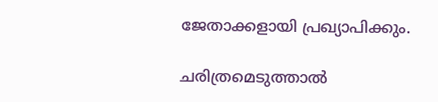ജേതാക്കളായി പ്രഖ്യാപിക്കും.

ചരിത്രമെടുത്താല്‍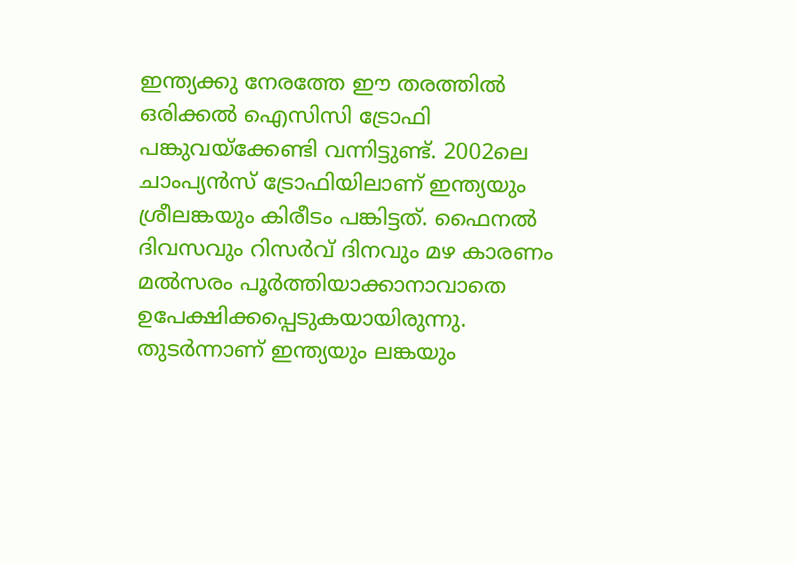ഇന്ത്യക്കു നേരത്തേ ഈ തരത്തില്‍ ഒരിക്കല്‍ ഐസിസി ട്രോഫി പങ്കുവയ്‌ക്കേണ്ടി വന്നിട്ടുണ്ട്. 2002ലെ ചാംപ്യന്‍സ് ട്രോഫിയിലാണ് ഇന്ത്യയും ശ്രീലങ്കയും കിരീടം പങ്കിട്ടത്. ഫൈനല്‍ ദിവസവും റിസര്‍വ് ദിനവും മഴ കാരണം മല്‍സരം പൂര്‍ത്തിയാക്കാനാവാതെ ഉപേക്ഷിക്കപ്പെടുകയായിരുന്നു. തുടര്‍ന്നാണ് ഇന്ത്യയും ലങ്കയും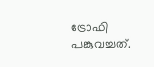ട്രോഫി പങ്കുവച്ചത്.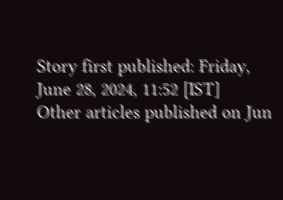Story first published: Friday, June 28, 2024, 11:52 [IST]
Other articles published on Jun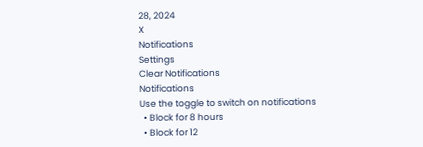28, 2024
X
Notifications
Settings
Clear Notifications
Notifications
Use the toggle to switch on notifications
  • Block for 8 hours
  • Block for 12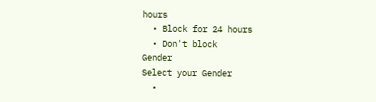hours
  • Block for 24 hours
  • Don't block
Gender
Select your Gender
  •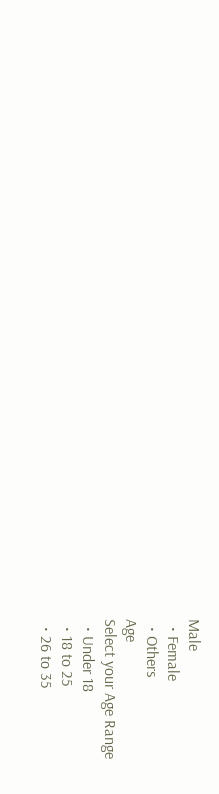Male
  • Female
  • Others
Age
Select your Age Range
  • Under 18
  • 18 to 25
  • 26 to 35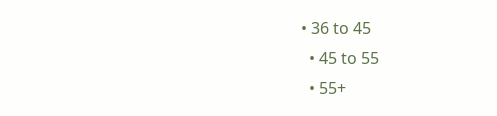• 36 to 45
  • 45 to 55
  • 55+